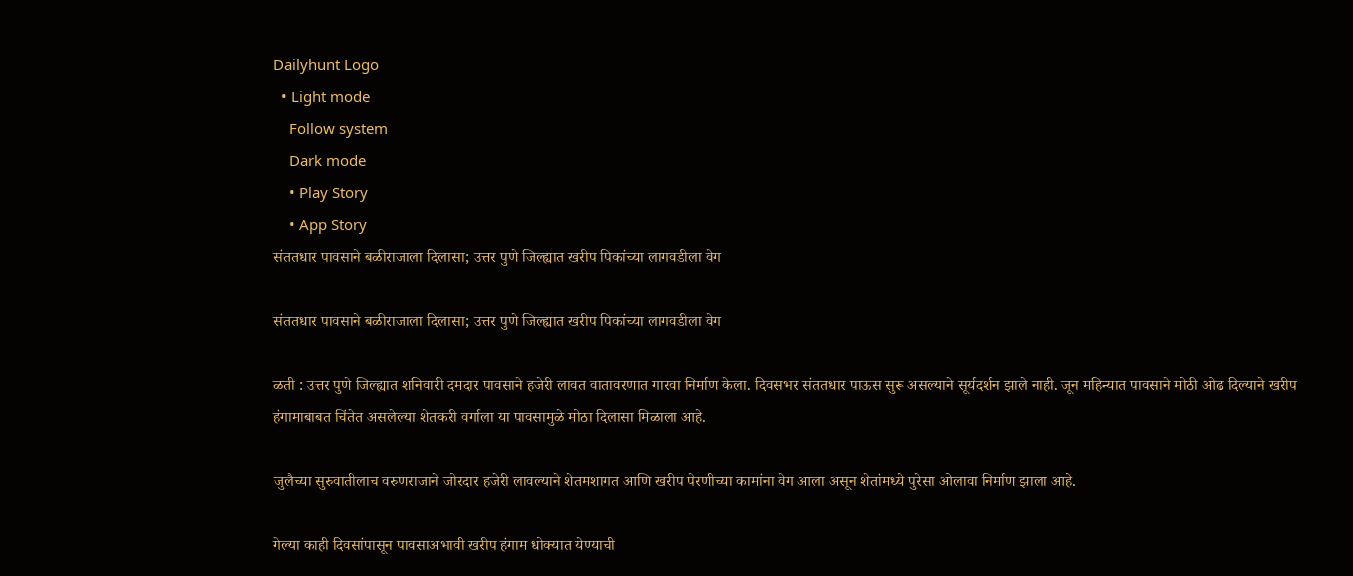Dailyhunt Logo
  • Light mode
    Follow system
    Dark mode
    • Play Story
    • App Story
संततधार पावसाने बळीराजाला दिलासा; उत्तर पुणे जिल्ह्यात खरीप पिकांच्या लागवडीला वेग

संततधार पावसाने बळीराजाला दिलासा; उत्तर पुणे जिल्ह्यात खरीप पिकांच्या लागवडीला वेग

ळती : उत्तर पुणे जिल्ह्यात शनिवारी दमदार पावसाने हजेरी लावत वातावरणात गारवा निर्माण केला. दिवसभर संततधार पाऊस सुरू असल्याने सूर्यदर्शन झाले नाही. जून महिन्यात पावसाने मोठी ओढ दिल्याने खरीप हंगामाबाबत चिंतेत असलेल्या शेतकरी वर्गाला या पावसामुळे मोठा दिलासा मिळाला आहे.

जुलैच्या सुरुवातीलाच वरुणराजाने जोरदार हजेरी लावल्याने शेतमशागत आणि खरीप पेरणीच्या कामांना वेग आला असून शेतांमध्ये पुरेसा ओलावा निर्माण झाला आहे.

गेल्या काही दिवसांपासून पावसाअभावी खरीप हंगाम धोक्यात येण्याची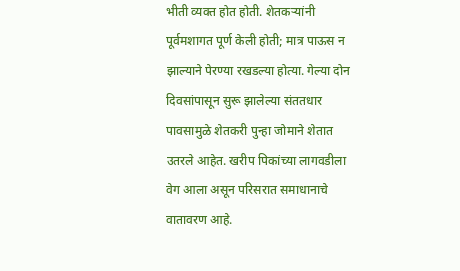भीती व्यक्त होत होती. शेतकऱ्यांनी पूर्वमशागत पूर्ण केली होती; मात्र पाऊस न झाल्याने पेरण्या रखडल्या होत्या. गेल्या दोन दिवसांपासून सुरू झालेल्या संततधार पावसामुळे शेतकरी पुन्हा जोमाने शेतात उतरले आहेत. खरीप पिकांच्या लागवडीला वेग आला असून परिसरात समाधानाचे वातावरण आहे.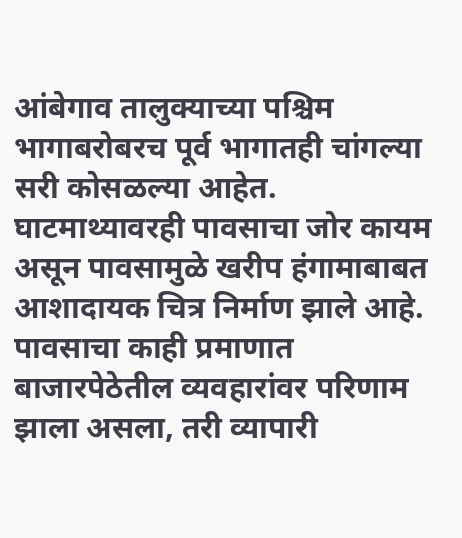आंबेगाव तालुक्याच्या पश्चिम भागाबरोबरच पूर्व भागातही चांगल्या सरी कोसळल्या आहेत. घाटमाथ्यावरही पावसाचा जोर कायम असून पावसामुळे खरीप हंगामाबाबत आशादायक चित्र निर्माण झाले आहे. पावसाचा काही प्रमाणात बाजारपेठेतील व्यवहारांवर परिणाम झाला असला, तरी व्यापारी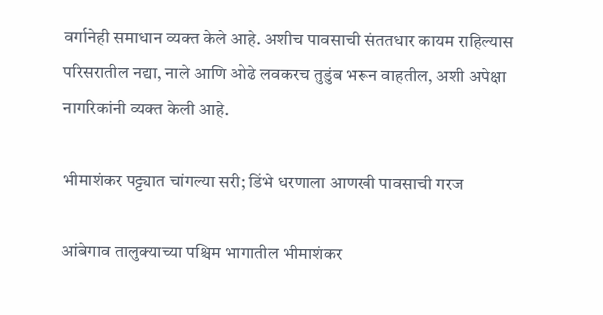वर्गानेही समाधान व्यक्त केले आहे. अशीच पावसाची संततधार कायम राहिल्यास परिसरातील नद्या, नाले आणि ओढे लवकरच तुडुंब भरून वाहतील, अशी अपेक्षा नागरिकांनी व्यक्त केली आहे.

भीमाशंकर पट्ट्यात चांगल्या सरी; डिंभे धरणाला आणखी पावसाची गरज

आंबेगाव तालुक्याच्या पश्चिम भागातील भीमाशंकर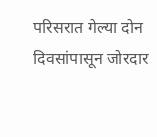परिसरात गेल्या दोन दिवसांपासून जोरदार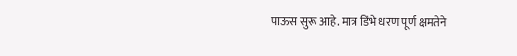पाऊस सुरू आहे. मात्र डिंभे धरण पूर्ण क्षमतेने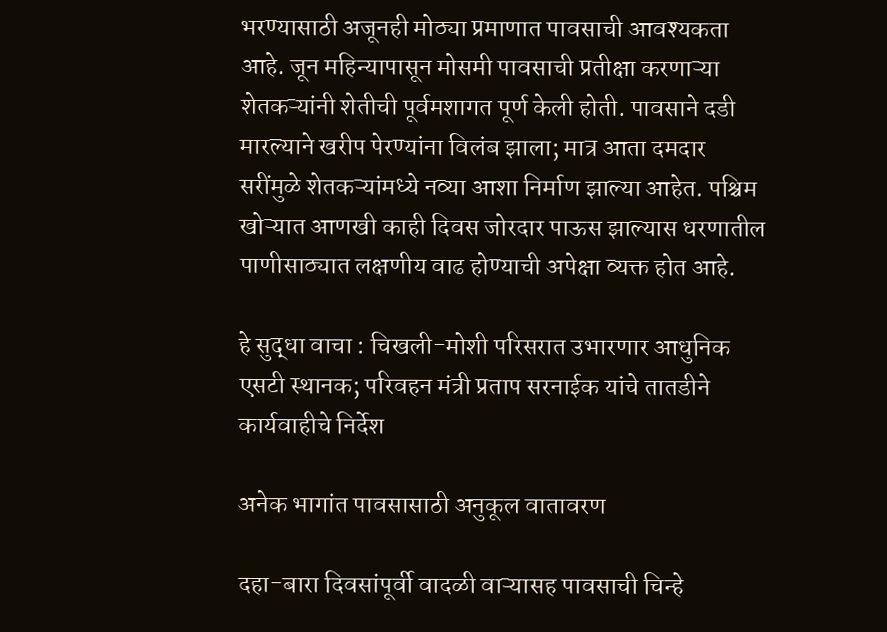भरण्यासाठी अजूनही मोठ्या प्रमाणात पावसाची आवश्यकता आहे. जून महिन्यापासून मोसमी पावसाची प्रतीक्षा करणाऱ्या शेतकऱ्यांनी शेतीची पूर्वमशागत पूर्ण केली होती. पावसाने दडी मारल्याने खरीप पेरण्यांना विलंब झाला; मात्र आता दमदार सरींमुळे शेतकऱ्यांमध्ये नव्या आशा निर्माण झाल्या आहेत. पश्चिम खोऱ्यात आणखी काही दिवस जोरदार पाऊस झाल्यास धरणातील पाणीसाठ्यात लक्षणीय वाढ होण्याची अपेक्षा व्यक्त होत आहे.

हे सुद्धा वाचा : चिखली-मोशी परिसरात उभारणार आधुनिक एसटी स्थानक; परिवहन मंत्री प्रताप सरनाईक यांचे तातडीने कार्यवाहीचे निर्देश

अनेक भागांत पावसासाठी अनुकूल वातावरण

दहा-बारा दिवसांपूर्वी वादळी वाऱ्यासह पावसाची चिन्हे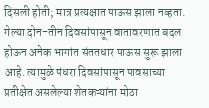दिसली होती; मात्र प्रत्यक्षात पाऊस झाला नव्हता. गेल्या दोन-तीन दिवसांपासून वातावरणात बदल होऊन अनेक भागांत संततधार पाऊस सुरू झाला आहे. त्यामुळे पंधरा दिवसांपासून पावसाच्या प्रतीक्षेत असलेल्या शेतकऱ्यांना मोठा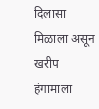दिलासा मिळाला असून खरीप हंगामाला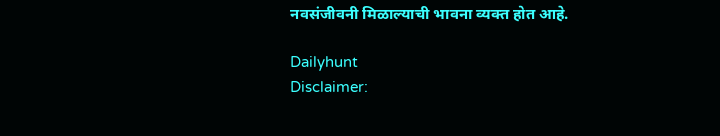नवसंजीवनी मिळाल्याची भावना व्यक्त होत आहे.

Dailyhunt
Disclaimer: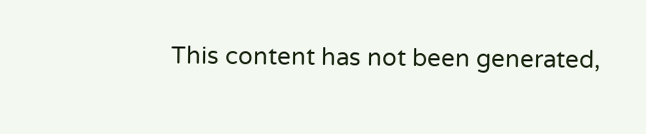This content has not been generated,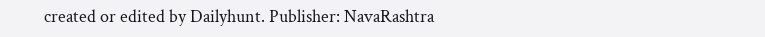created or edited by Dailyhunt. Publisher: NavaRashtra